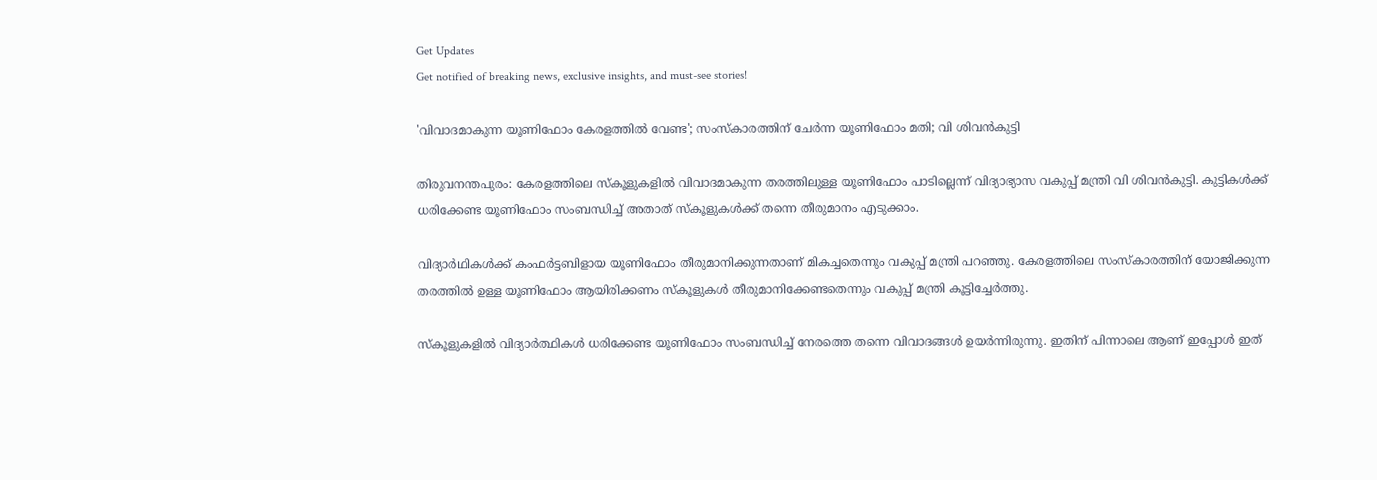Get Updates
Get notified of breaking news, exclusive insights, and must-see stories!

'വിവാദമാകുന്ന യൂണിഫോം കേരളത്തിൽ വേണ്ട'; സംസ്‌കാരത്തിന് ചേര്‍ന്ന യൂണിഫോം മതി; വി ശിവൻകുട്ടി

തിരുവനന്തപുരം: കേരളത്തിലെ സ്കൂളുകളിൽ വിവാദമാകുന്ന തരത്തിലുള്ള യൂണിഫോം പാടില്ലെന്ന് വിദ്യാഭ്യാസ വകുപ്പ് മന്ത്രി വി ശിവൻകുട്ടി. കുട്ടികൾക്ക് ധരിക്കേണ്ട യൂണിഫോം സംബന്ധിച്ച് അതാത് സ്കൂളുകൾക്ക് തന്നെ തീരുമാനം എടുക്കാം.

വിദ്യാർഥികൾക്ക് കംഫര്‍ട്ടബിളായ യൂണിഫോം തീരുമാനിക്കുന്നതാണ് മികച്ചതെന്നും വകുപ്പ് മന്ത്രി പറഞ്ഞു. കേരളത്തിലെ സംസ്കാരത്തിന് യോജിക്കുന്ന തരത്തിൽ ഉള്ള യൂണിഫോം ആയിരിക്കണം സ്കൂളുകൾ തീരുമാനിക്കേണ്ടതെന്നും വകുപ്പ് മന്ത്രി കൂട്ടിച്ചേർത്തു.

സ്കൂളുകളിൽ വിദ്യാർത്ഥികൾ ധരിക്കേണ്ട യൂണിഫോം സംബന്ധിച്ച് നേരത്തെ തന്നെ വിവാദങ്ങൾ ഉയർന്നിരുന്നു. ഇതിന് പിന്നാലെ ആണ് ഇപ്പോൾ ഇത്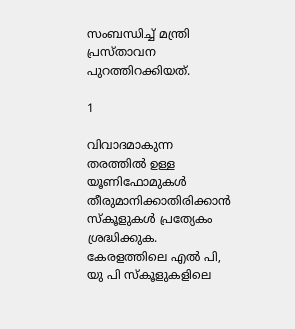സംബന്ധിച്ച് മന്ത്രി പ്രസ്താവന പുറത്തിറക്കിയത്.

1

വിവാദമാകുന്ന തരത്തിൽ ഉള്ള യൂണിഫോമുകൾ തീരുമാനിക്കാതിരിക്കാൻ സ്കൂളുകൾ പ്രത്യേകം ശ്രദ്ധിക്കുക. കേരളത്തിലെ എൽ പി, യു പി സ്കൂളുകളിലെ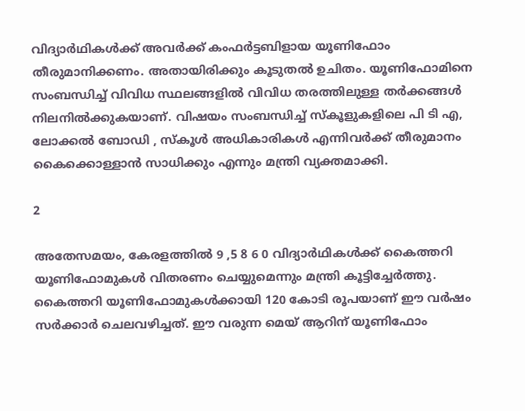വിദ്യാർഥികൾക്ക് അവർക്ക് കംഫര്‍ട്ടബിളായ യൂണിഫോം തീരുമാനിക്കണം. അതായിരിക്കും കൂടുതൽ ഉചിതം. യൂണിഫോമിനെ സംബന്ധിച്ച് വിവിധ സ്ഥലങ്ങളിൽ വിവിധ തരത്തിലുള്ള തർക്കങ്ങൾ നിലനിൽക്കുകയാണ്. വിഷയം സംബന്ധിച്ച് സ്കൂളുകളിലെ പി ടി എ, ലോക്കൽ ബോഡി , സ്കൂൾ അധികാരികൾ എന്നിവർക്ക് തീരുമാനം കൈക്കൊള്ളാൻ സാധിക്കും എന്നും മന്ത്രി വ്യക്തമാക്കി.

2

അതേസമയം, കേരളത്തിൽ 9 ,5 8 6 0 വിദ്യാർഥികൾക്ക് കൈത്തറി യൂണിഫോമുകൾ വിതരണം ചെയ്യുമെന്നും മന്ത്രി കൂട്ടിച്ചേർത്തു. കൈത്തറി യൂണിഫോമുകൾക്കായി 120 കോടി രൂപയാണ് ഈ വർഷം സർക്കാർ ചെലവഴിച്ചത്. ഈ വരുന്ന മെയ് ആറിന് യൂണിഫോം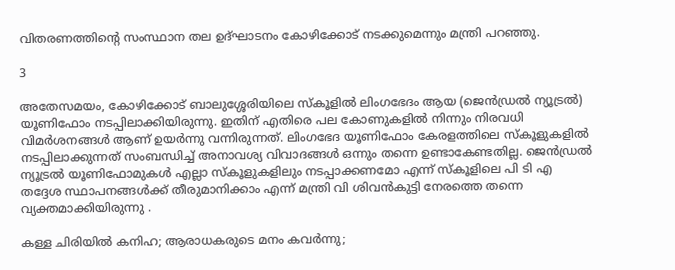വിതരണത്തിന്റെ സംസ്ഥാന തല ഉദ്ഘാടനം കോഴിക്കോട് നടക്കുമെന്നും മന്ത്രി പറഞ്ഞു.

3

അതേസമയം, കോഴിക്കോട് ബാലുശ്ശേരിയിലെ സ്കൂളിൽ ലിംഗഭേദം ആയ (ജെൻഡ്രൽ ന്യൂട്രൽ) യൂണിഫോം നടപ്പിലാക്കിയിരുന്നു. ഇതിന് എതിരെ പല കോണുകളിൽ നിന്നും നിരവധി വിമർശനങ്ങൾ ആണ് ഉയർന്നു വന്നിരുന്നത്. ലിംഗഭേദ യൂണിഫോം കേരളത്തിലെ സ്കൂളുകളിൽ നടപ്പിലാക്കുന്നത് സംബന്ധിച്ച് അനാവശ്യ വിവാദങ്ങൾ ഒന്നും തന്നെ ഉണ്ടാകേണ്ടതില്ല. ജെൻഡ്രൽ ന്യൂട്രൽ യൂണിഫോമുകൾ എല്ലാ സ്കൂളുകളിലും നടപ്പാക്കണമോ എന്ന് സ്കൂളിലെ പി ടി എ തദ്ദേശ സ്ഥാപനങ്ങൾക്ക് തീരുമാനിക്കാം എന്ന് മന്ത്രി വി ശിവൻകുട്ടി നേരത്തെ തന്നെ വ്യക്തമാക്കിയിരുന്നു .

കള്ള ചിരിയിൽ കനിഹ; ആരാധകരുടെ മനം കവർന്നു;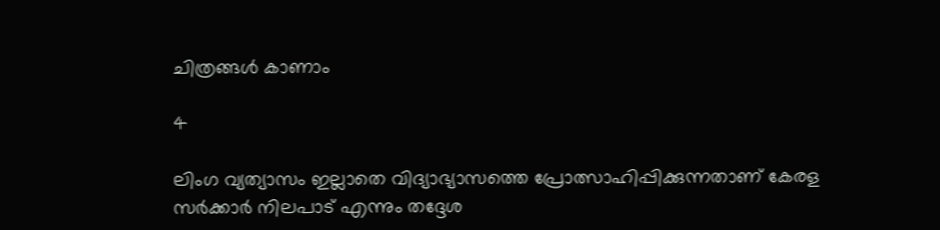ചിത്രങ്ങൾ കാണാം

4

ലിംഗ വ്യത്യാസം ഇല്ലാതെ വിദ്യാഭ്യാസത്തെ പ്രോത്സാഹിപ്പിക്കുന്നതാണ് കേരള സർക്കാർ നിലപാട് എന്നും തദ്ദേശ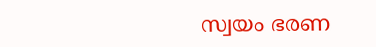സ്വയം ഭരണ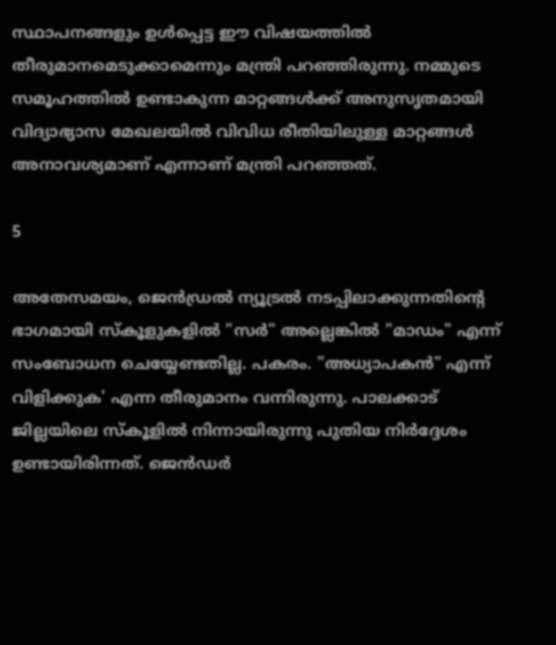സ്ഥാപനങ്ങളും ഉൾപ്പെട്ട ഈ വിഷയത്തിൽ തീരുമാനമെടുക്കാമെന്നും മന്ത്രി പറഞ്ഞിരുന്നു. നമ്മുടെ സമൂഹത്തിൽ ഉണ്ടാകുന്ന മാറ്റങ്ങൾക്ക് അനുസൃതമായി വിദ്യാഭ്യാസ മേഖലയിൽ വിവിധ രീതിയിലുള്ള മാറ്റങ്ങൾ അനാവശ്യമാണ് എന്നാണ് മന്ത്രി പറഞ്ഞത്.

5

അതേസമയം, ജെൻഡ്രൽ ന്യൂട്രൽ നടപ്പിലാക്കുന്നതിന്റെ ഭാഗമായി സ്കൂളുകളിൽ "സർ" അല്ലെങ്കിൽ "മാഡം" എന്ന് സംബോധന ചെയ്യേണ്ടതില്ല. പകരം. "അധ്യാപകൻ" എന്ന് വിളിക്കുക' എന്ന തീരുമാനം വന്നിരുന്നു. പാലക്കാട് ജില്ലയിലെ സ്‌കൂളിൽ നിന്നായിരുന്നു പുതിയ നിർദ്ദേശം ഉണ്ടായിരിന്നത്. ജെന്‍ഡര്‍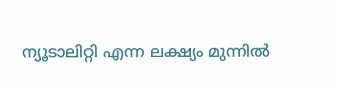ന്യൂടാലിറ്റി എന്ന ലക്ഷ്യം മുന്നിൽ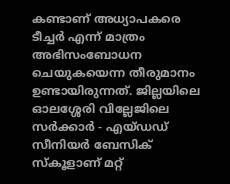കണ്ടാണ് അധ്യാപകരെ ടീച്ചര്‍ എന്ന് മാത്രം അഭിസംബോധന ചെയുകയെന്ന തീരുമാനം ഉണ്ടായിരുന്നത്. ജില്ലയിലെ ഓലശ്ശേരി വില്ലേജിലെ സർക്കാർ - എയ്ഡഡ് സീനിയർ ബേസിക് സ്‌കൂളാണ് മറ്റ്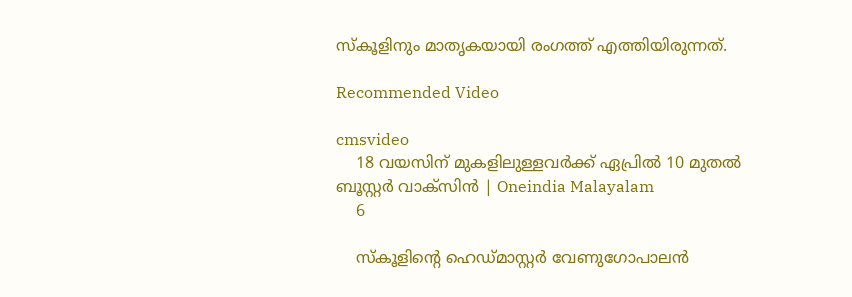സ്കൂളിനും മാതൃകയായി രംഗത്ത് എത്തിയിരുന്നത്.

Recommended Video

cmsvideo
    18 വയസിന് മുകളിലുള്ളവർക്ക് ഏപ്രിൽ 10 മുതൽ ബൂസ്റ്റർ വാക്‌സിൻ | Oneindia Malayalam
    6

    സ്കൂളിന്റെ ഹെഡ്മാസ്റ്റർ വേണുഗോപാലൻ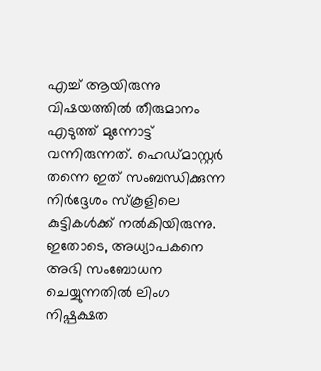എച്ച് ആയിരുന്നു വിഷയത്തിൽ തീരുമാനം എടുത്ത് മുന്നോട്ട് വന്നിരുന്നത്. ഹെഡ്മാസ്റ്റർ തന്നെ ഇത് സംബന്ധിക്കുന്ന നിർദ്ദേശം സ്കൂളിലെ കുട്ടികൾക്ക് നൽകിയിരുന്നു. ഇതോടെ, അധ്യാപകനെ അഭി സംബോധന ചെയ്യുന്നതിൽ ലിംഗ നിഷ്പക്ഷത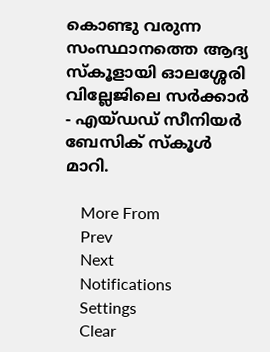കൊണ്ടു വരുന്ന സംസ്ഥാനത്തെ ആദ്യ സ്‌കൂളായി ഓലശ്ശേരി വില്ലേജിലെ സർക്കാർ - എയ്ഡഡ് സീനിയർ ബേസിക് സ്‌കൂൾ മാറി.

    More From
    Prev
    Next
    Notifications
    Settings
    Clear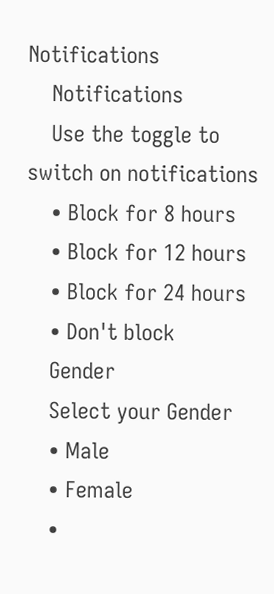Notifications
    Notifications
    Use the toggle to switch on notifications
    • Block for 8 hours
    • Block for 12 hours
    • Block for 24 hours
    • Don't block
    Gender
    Select your Gender
    • Male
    • Female
    •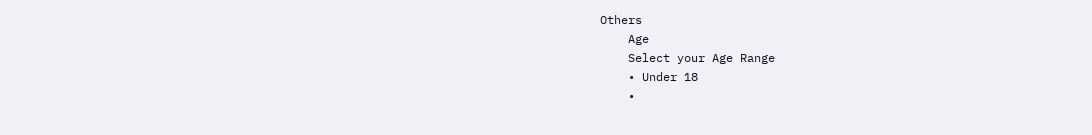Others
    Age
    Select your Age Range
    • Under 18
    •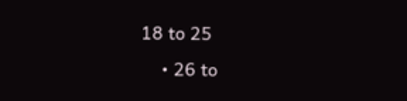18 to 25
    • 26 to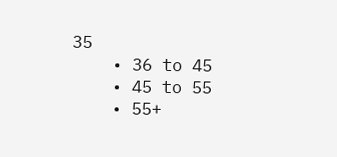35
    • 36 to 45
    • 45 to 55
    • 55+